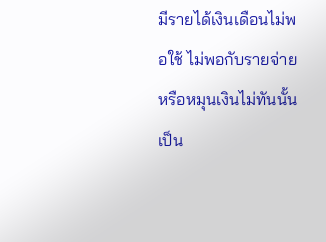มีรายได้เงินเดือนไม่พอใช้ ไม่พอกับรายจ่าย หรือหมุนเงินไม่ทันนั้นเป็น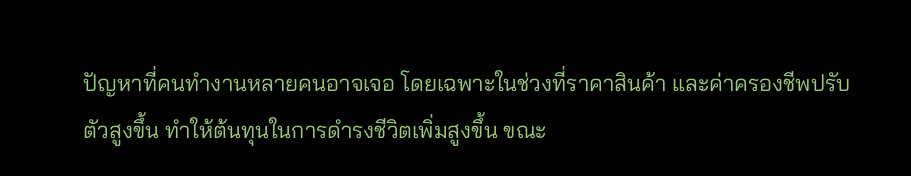ปัญหาที่คนทำงานหลายคนอาจเจอ โดยเฉพาะในช่วงที่ราคาสินค้า และค่าครองชีพปรับตัวสูงขึ้น ทำให้ต้นทุนในการดำรงชีวิตเพิ่มสูงขึ้น ขณะ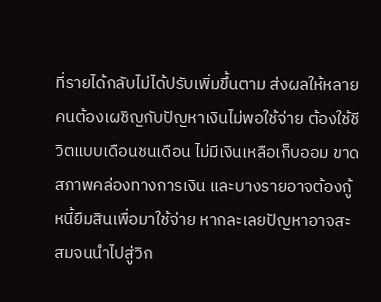ที่รายได้กลับไม่ได้ปรับเพิ่มขึ้นตาม ส่งผลให้หลายคนต้องเผชิญกับปัญหาเงินไม่พอใช้จ่าย ต้องใช้ชีวิตแบบเดือนชนเดือน ไม่มีเงินเหลือเก็บออม ขาดสภาพคล่องทางการเงิน และบางรายอาจต้องกู้หนี้ยืมสินเพื่อมาใช้จ่าย หากละเลยปัญหาอาจสะสมจนนำไปสู่วิก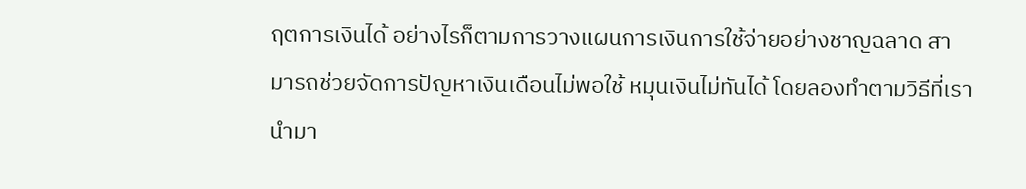ฤตการเงินได้ อย่างไรก็ตามการวางแผนการเงินการใช้จ่ายอย่างชาญฉลาด สามารถช่วยจัดการปัญหาเงินเดือนไม่พอใช้ หมุนเงินไม่ทันได้ โดยลองทำตามวิธีที่เรานำมา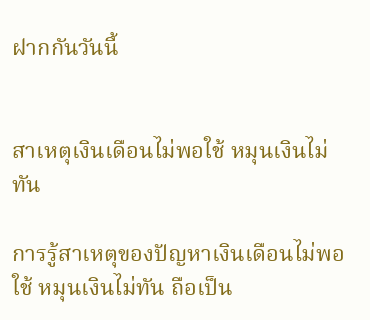ฝากกันวันนี้


สาเหตุเงินเดือนไม่พอใช้ หมุนเงินไม่ทัน

การรู้สาเหตุของปัญหาเงินเดือนไม่พอใช้ หมุนเงินไม่ทัน ถือเป็น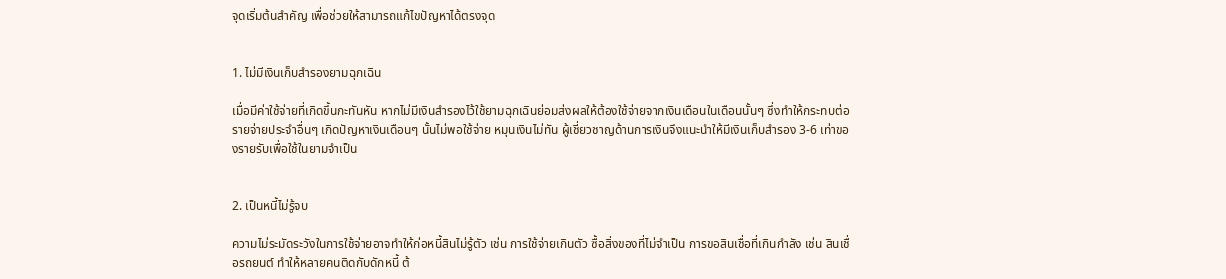จุดเริ่มต้นสำคัญ เพื่อช่วยให้สามารถแก้ไขปัญหาได้ตรงจุด


1. ไม่มีเงินเก็บสำรองยามฉุกเฉิน

เมื่อมีค่าใช้จ่ายที่เกิดขึ้นกะทันหัน หากไม่มีเงินสำรองไว้ใช้ยามฉุกเฉินย่อมส่งผลให้ต้องใช้จ่ายจากเงินเดือนในเดือนนั้นๆ ซึ่งทำให้กระทบต่อรายจ่ายประจำอื่นๆ เกิดปัญหาเงินเดือนๆ นั้นไม่พอใช้จ่าย หมุนเงินไม่ทัน ผู้เชี่ยวชาญด้านการเงินจึงแนะนำให้มีเงินเก็บสำรอง 3-6 เท่าของรายรับเพื่อใช้ในยามจำเป็น


2. เป็นหนี้ไม่รู้จบ

ความไม่ระมัดระวังในการใช้จ่ายอาจทำให้ก่อหนี้สินไม่รู้ตัว เช่น การใช้จ่ายเกินตัว ซื้อสิ่งของที่ไม่จำเป็น การขอสินเชื่อที่เกินกำลัง เช่น สินเชื่อรถยนต์ ทำให้หลายคนติดกับดักหนี้ ต้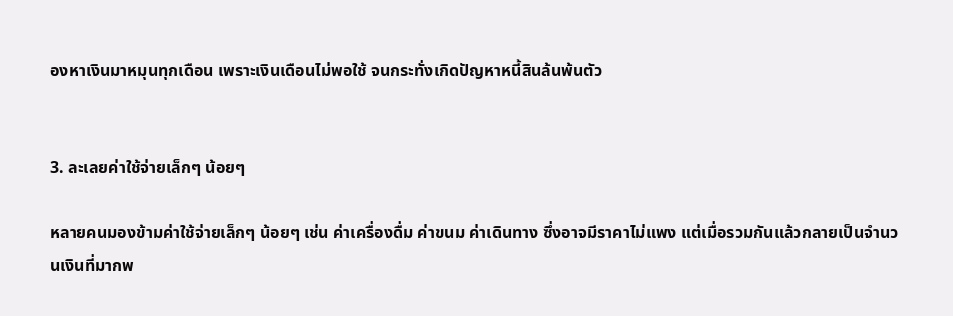องหาเงินมาหมุนทุกเดือน เพราะเงินเดือนไม่พอใช้ จนกระทั่งเกิดปัญหาหนี้สินล้นพ้นตัว


3. ละเลยค่าใช้จ่ายเล็กๆ น้อยๆ

หลายคนมองข้ามค่าใช้จ่ายเล็กๆ น้อยๆ เช่น ค่าเครื่องดื่ม ค่าขนม ค่าเดินทาง ซึ่งอาจมีราคาไม่แพง แต่เมื่อรวมกันแล้วกลายเป็นจำนวนเงินที่มากพ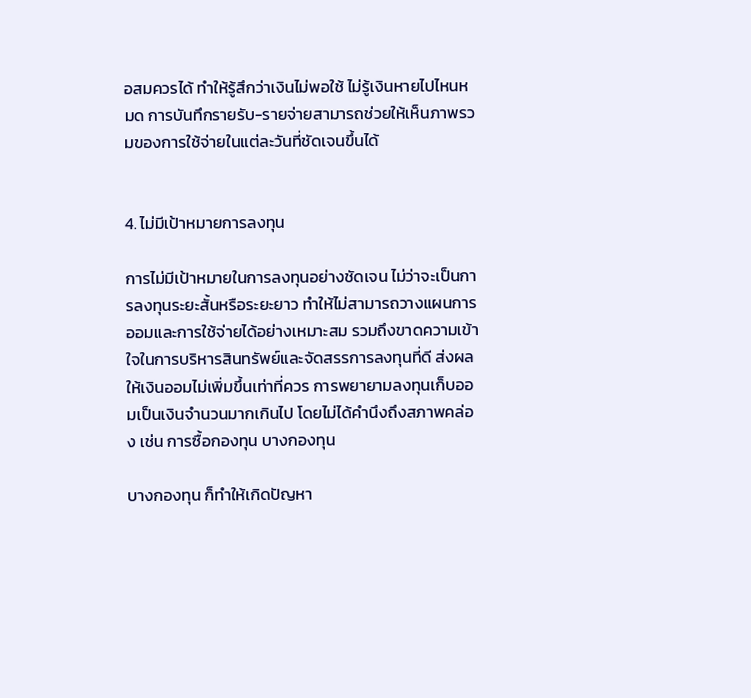อสมควรได้ ทำให้รู้สึกว่าเงินไม่พอใช้ ไม่รู้เงินหายไปไหนหมด การบันทึกรายรับ-รายจ่ายสามารถช่วยให้เห็นภาพรวมของการใช้จ่ายในแต่ละวันที่ชัดเจนขึ้นได้


4. ไม่มีเป้าหมายการลงทุน

การไม่มีเป้าหมายในการลงทุนอย่างชัดเจน ไม่ว่าจะเป็นการลงทุนระยะสั้นหรือระยะยาว ทำให้ไม่สามารถวางแผนการออมและการใช้จ่ายได้อย่างเหมาะสม รวมถึงขาดความเข้าใจในการบริหารสินทรัพย์และจัดสรรการลงทุนที่ดี ส่งผลให้เงินออมไม่เพิ่มขึ้นเท่าที่ควร การพยายามลงทุนเก็บออมเป็นเงินจำนวนมากเกินไป โดยไม่ได้คำนึงถึงสภาพคล่อง เช่น การซื้อกองทุน บางกองทุน

บางกองทุน ก็ทำให้เกิดปัญหา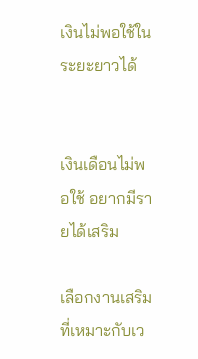เงินไม่พอใช้ในระยะยาวได้


เงินเดือนไม่พอใช้ อยากมีรายได้เสริม

เลือกงานเสริมที่เหมาะกับเว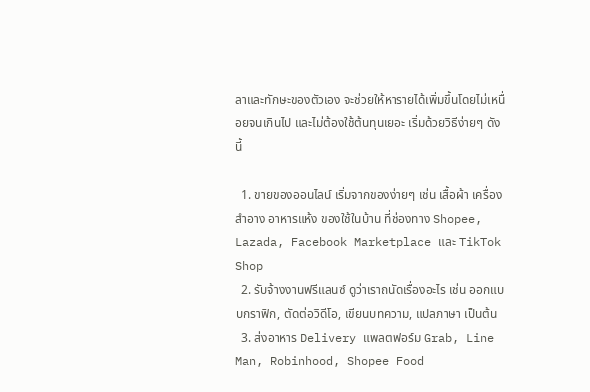ลาและทักษะของตัวเอง จะช่วยให้หารายได้เพิ่มขึ้นโดยไม่เหนื่อยจนเกินไป และไม่ต้องใช้ต้นทุนเยอะ เริ่มด้วยวิธีง่ายๆ ดังนี้

  1. ขายของออนไลน์ เริ่มจากของง่ายๆ เช่น เสื้อผ้า เครื่องสำอาง อาหารแห้ง ของใช้ในบ้าน ที่ช่องทาง Shopee, Lazada, Facebook Marketplace และ TikTok Shop
  2. รับจ้างงานฟรีแลนซ์ ดูว่าเราถนัดเรื่องอะไร เช่น ออกแบบกราฟิก, ตัดต่อวิดีโอ, เขียนบทความ, แปลภาษา เป็นต้น
  3. ส่งอาหาร Delivery แพลตฟอร์ม Grab, Line Man, Robinhood, Shopee Food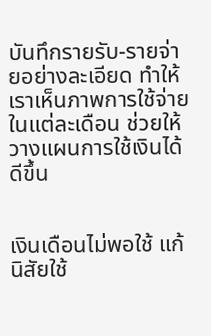บันทึกรายรับ-รายจ่ายอย่างละเอียด ทำให้เราเห็นภาพการใช้จ่ายในแต่ละเดือน ช่วยให้วางแผนการใช้เงินได้ดีขึ้น


เงินเดือนไม่พอใช้ แก้นิสัยใช้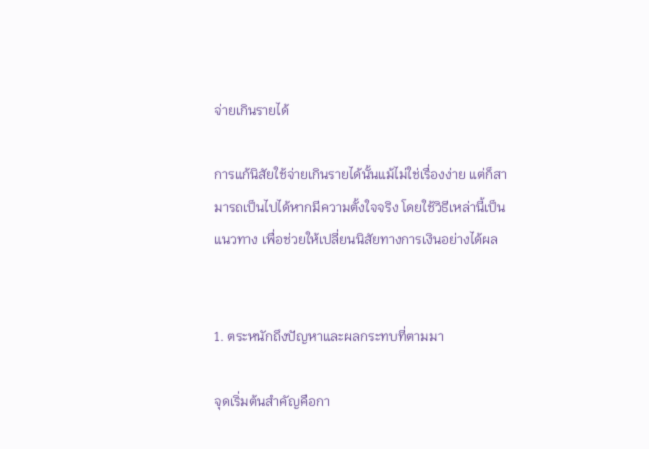จ่ายเกินรายได้

การแก้นิสัยใช้จ่ายเกินรายได้นั้นแม้ไม่ใช่เรื่องง่าย แต่ก็สามารถเป็นไปได้หากมีความตั้งใจจริง โดยใช้วิธีเหล่านี้เป็นแนวทาง เพื่อช่วยให้เปลี่ยนนิสัยทางการเงินอย่างได้ผล


1. ตระหนักถึงปัญหาและผลกระทบที่ตามมา

จุดเริ่มต้นสำคัญคือกา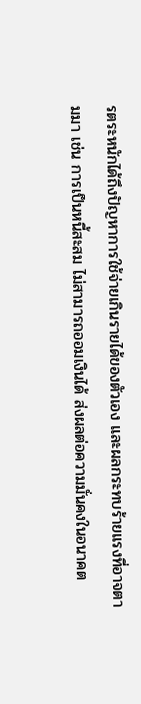รตระหนักได้ถึงปัญหาการใช้จ่ายเกินรายได้ของตัวเอง และผลกระทบร้ายแรงที่อาจตามมา เช่น การเป็นหนี้สะสม ไม่สามารถออมเงินได้ ส่งผลต่อความมั่นคงในอนาคต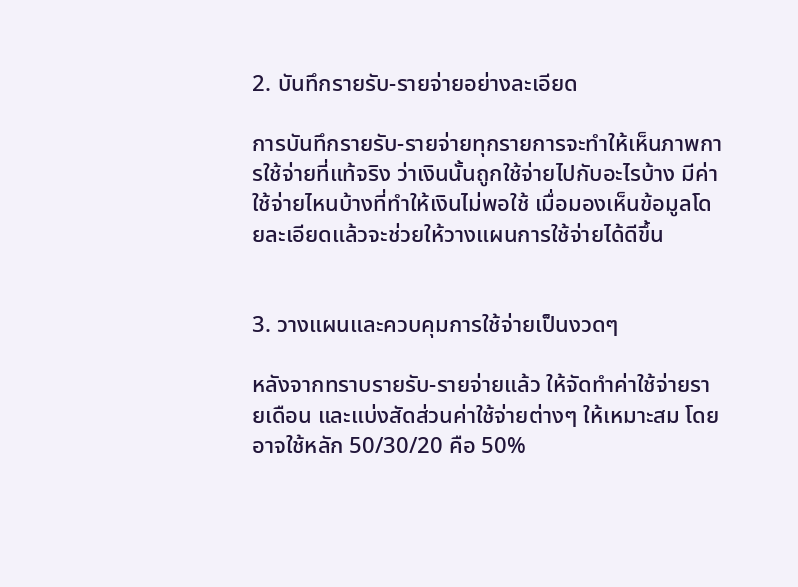2. บันทึกรายรับ-รายจ่ายอย่างละเอียด

การบันทึกรายรับ-รายจ่ายทุกรายการจะทำให้เห็นภาพการใช้จ่ายที่แท้จริง ว่าเงินนั้นถูกใช้จ่ายไปกับอะไรบ้าง มีค่าใช้จ่ายไหนบ้างที่ทำให้เงินไม่พอใช้ เมื่อมองเห็นข้อมูลโดยละเอียดแล้วจะช่วยให้วางแผนการใช้จ่ายได้ดีขึ้น


3. วางแผนและควบคุมการใช้จ่ายเป็นงวดๆ

หลังจากทราบรายรับ-รายจ่ายแล้ว ให้จัดทำค่าใช้จ่ายรายเดือน และแบ่งสัดส่วนค่าใช้จ่ายต่างๆ ให้เหมาะสม โดยอาจใช้หลัก 50/30/20 คือ 50%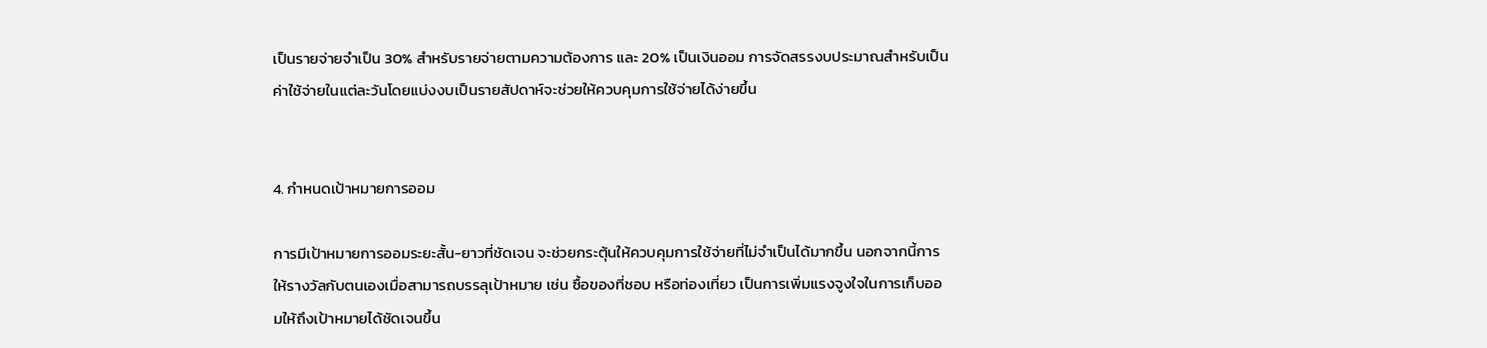เป็นรายจ่ายจำเป็น 30% สำหรับรายจ่ายตามความต้องการ และ 20% เป็นเงินออม การจัดสรรงบประมาณสำหรับเป็นค่าใช้จ่ายในแต่ละวันโดยแบ่งงบเป็นรายสัปดาห์จะช่วยให้ควบคุมการใช้จ่ายได้ง่ายขึ้น


4. กำหนดเป้าหมายการออม

การมีเป้าหมายการออมระยะสั้น-ยาวที่ชัดเจน จะช่วยกระตุ้นให้ควบคุมการใช้จ่ายที่ไม่จำเป็นได้มากขึ้น นอกจากนี้การให้รางวัลกับตนเองเมื่อสามารถบรรลุเป้าหมาย เช่น ซื้อของที่ชอบ หรือท่องเที่ยว เป็นการเพิ่มแรงจูงใจในการเก็บออมให้ถึงเป้าหมายได้ชัดเจนขึ้น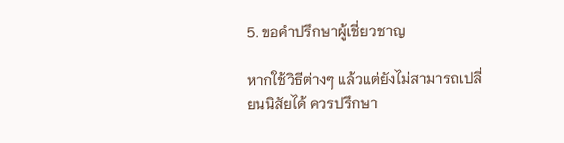5. ขอคำปรึกษาผู้เชี่ยวชาญ

หากใช้วิธีต่างๆ แล้วแต่ยังไม่สามารถเปลี่ยนนิสัยได้ ควรปรึกษา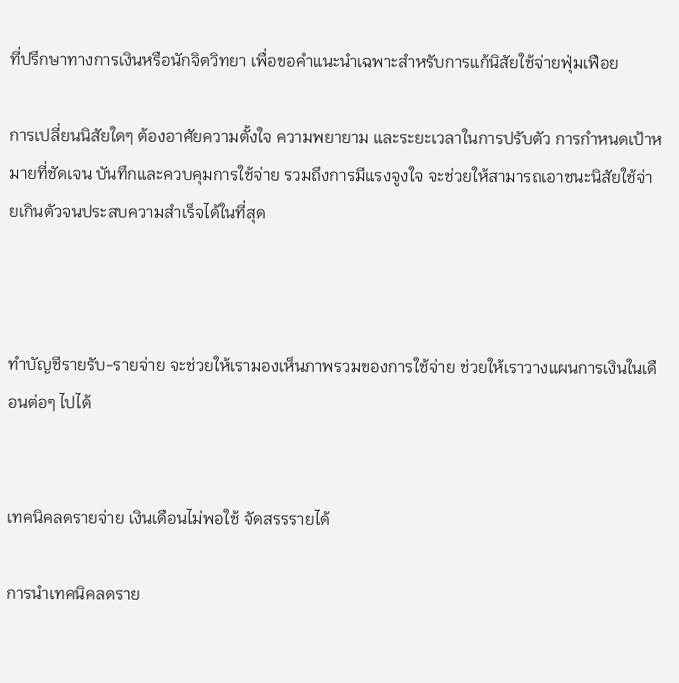ที่ปรึกษาทางการเงินหรือนักจิตวิทยา เพื่อขอคำแนะนำเฉพาะสำหรับการแก้นิสัยใช้จ่ายฟุ่มเฟือย

การเปลี่ยนนิสัยใดๆ ต้องอาศัยความตั้งใจ ความพยายาม และระยะเวลาในการปรับตัว การกำหนดเป้าหมายที่ชัดเจน บันทึกและควบคุมการใช้จ่าย รวมถึงการมีแรงจูงใจ จะช่วยให้สามารถเอาชนะนิสัยใช้จ่ายเกินตัวจนประสบความสำเร็จได้ในที่สุด



ทำบัญชีรายรับ-รายจ่าย จะช่วยให้เรามองเห็นภาพรวมของการใช้จ่าย ช่วยให้เราวางแผนการเงินในเดือนต่อๆ ไปได้


เทคนิคลดรายจ่าย เงินเดือนไม่พอใช้ จัดสรรรายได้

การนำเทคนิคลดราย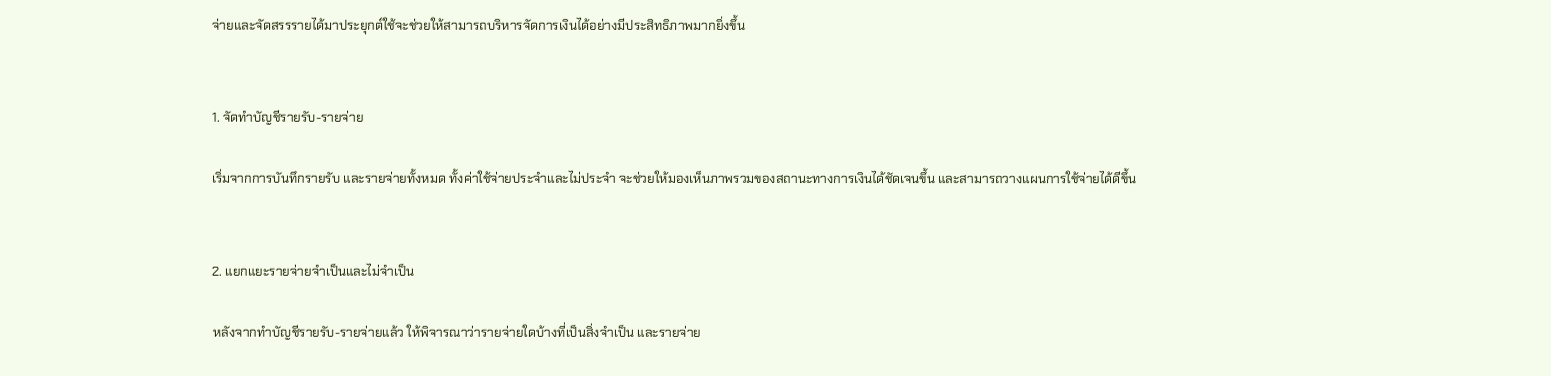จ่ายและจัดสรรรายได้มาประยุกต์ใช้จะช่วยให้สามารถบริหารจัดการเงินได้อย่างมีประสิทธิภาพมากยิ่งขึ้น


1. จัดทำบัญชีรายรับ-รายจ่าย

เริ่มจากการบันทึกรายรับ และรายจ่ายทั้งหมด ทั้งค่าใช้จ่ายประจำและไม่ประจำ จะช่วยให้มองเห็นภาพรวมของสถานะทางการเงินได้ชัดเจนขึ้น และสามารถวางแผนการใช้จ่ายได้ดีขึ้น


2. แยกแยะรายจ่ายจำเป็นและไม่จำเป็น

หลังจากทำบัญชีรายรับ-รายจ่ายแล้ว ให้พิจารณาว่ารายจ่ายใดบ้างที่เป็นสิ่งจำเป็น และรายจ่าย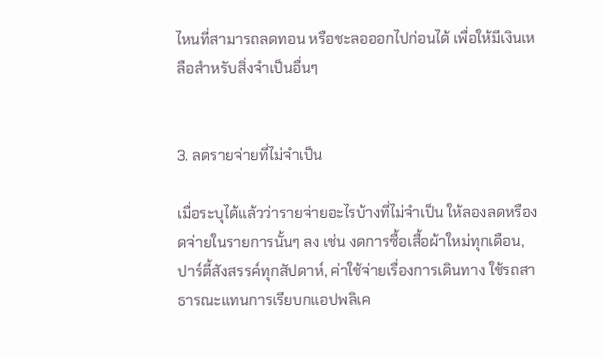ไหนที่สามารถลดทอน หรือชะลอออกไปก่อนได้ เพื่อให้มีเงินเหลือสำหรับสิ่งจำเป็นอื่นๆ


3. ลดรายจ่ายที่ไม่จำเป็น

เมื่อระบุได้แล้วว่ารายจ่ายอะไรบ้างที่ไม่จำเป็น ให้ลองลดหรืองดจ่ายในรายการนั้นๆ ลง เช่น งดการซื้อเสื้อผ้าใหม่ทุกเดือน, ปาร์ตี้สังสรรค์ทุกสัปดาห์, ค่าใช้จ่ายเรื่องการเดินทาง ใช้รถสาธารณะแทนการเรียบกแอปพลิเค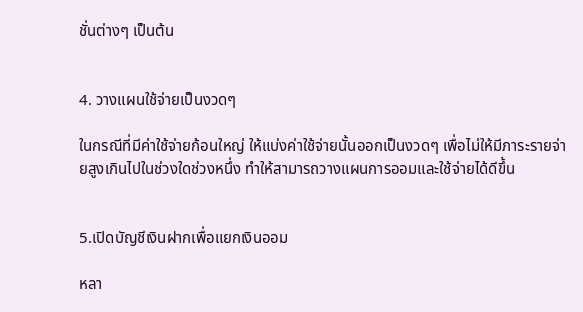ชั่นต่างๆ เป็นต้น


4. วางแผนใช้จ่ายเป็นงวดๆ

ในกรณีที่มีค่าใช้จ่ายก้อนใหญ่ ให้แบ่งค่าใช้จ่ายนั้นออกเป็นงวดๆ เพื่อไม่ให้มีภาระรายจ่ายสูงเกินไปในช่วงใดช่วงหนึ่ง ทำให้สามารถวางแผนการออมและใช้จ่ายได้ดีขึ้น


5.เปิดบัญชีเงินฝากเพื่อแยกเงินออม

หลา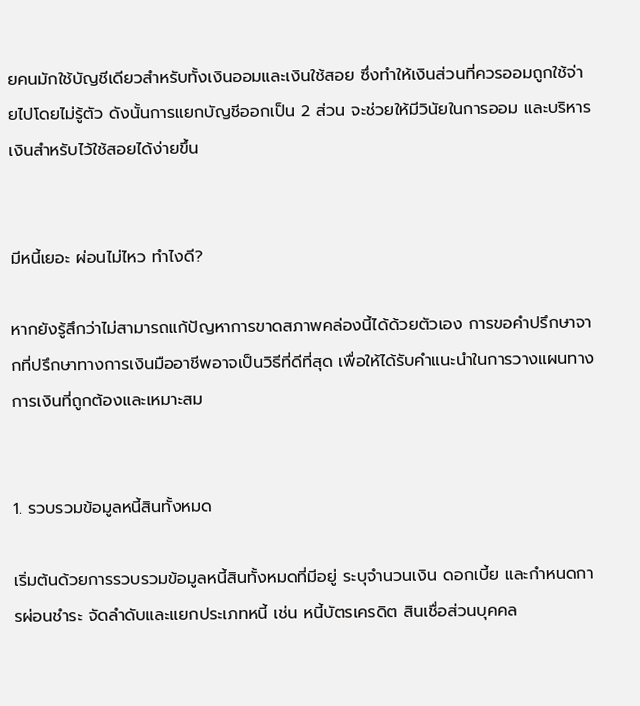ยคนมักใช้บัญชีเดียวสำหรับทั้งเงินออมและเงินใช้สอย ซึ่งทำให้เงินส่วนที่ควรออมถูกใช้จ่ายไปโดยไม่รู้ตัว ดังนั้นการแยกบัญชีออกเป็น 2 ส่วน จะช่วยให้มีวินัยในการออม และบริหารเงินสำหรับไว้ใช้สอยได้ง่ายขึ้น


มีหนี้เยอะ ผ่อนไม่ไหว ทำไงดี?

หากยังรู้สึกว่าไม่สามารถแก้ปัญหาการขาดสภาพคล่องนี้ได้ด้วยตัวเอง การขอคำปรึกษาจากที่ปรึกษาทางการเงินมืออาชีพอาจเป็นวิธีที่ดีที่สุด เพื่อให้ได้รับคำแนะนำในการวางแผนทางการเงินที่ถูกต้องและเหมาะสม


1. รวบรวมข้อมูลหนี้สินทั้งหมด

เริ่มต้นด้วยการรวบรวมข้อมูลหนี้สินทั้งหมดที่มีอยู่ ระบุจำนวนเงิน ดอกเบี้ย และกำหนดการผ่อนชำระ จัดลำดับและแยกประเภทหนี้ เช่น หนี้บัตรเครดิต สินเชื่อส่วนบุคคล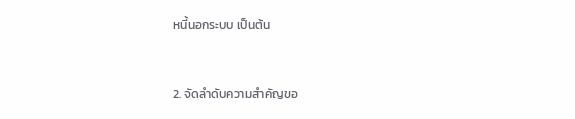หนี้นอกระบบ เป็นต้น


2. จัดลำดับความสำคัญขอ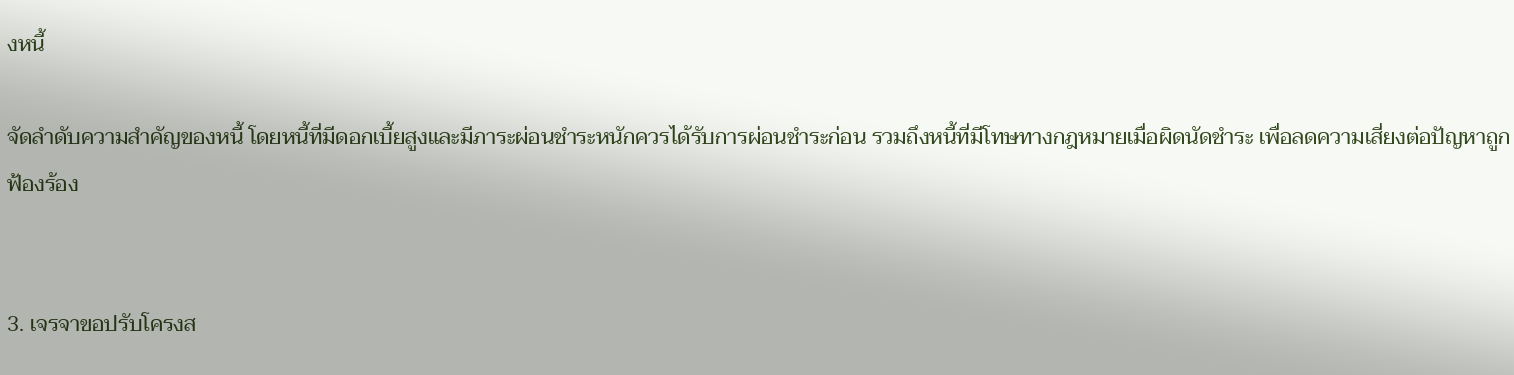งหนี้

จัดลำดับความสำคัญของหนี้ โดยหนี้ที่มีดอกเบี้ยสูงและมีภาระผ่อนชำระหนักควรได้รับการผ่อนชำระก่อน รวมถึงหนี้ที่มีโทษทางกฎหมายเมื่อผิดนัดชำระ เพื่อลดความเสี่ยงต่อปัญหาถูกฟ้องร้อง


3. เจรจาขอปรับโครงส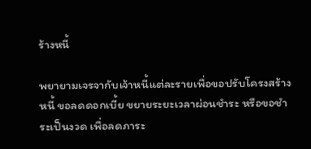ร้างหนี้

พยายามเจรจากับเจ้าหนี้แต่ละรายเพื่อขอปรับโครงสร้างหนี้ ขอลดดอกเบี้ย ขยายระยะเวลาผ่อนชำระ หรือขอชำระเป็นงวด เพื่อลดภาระ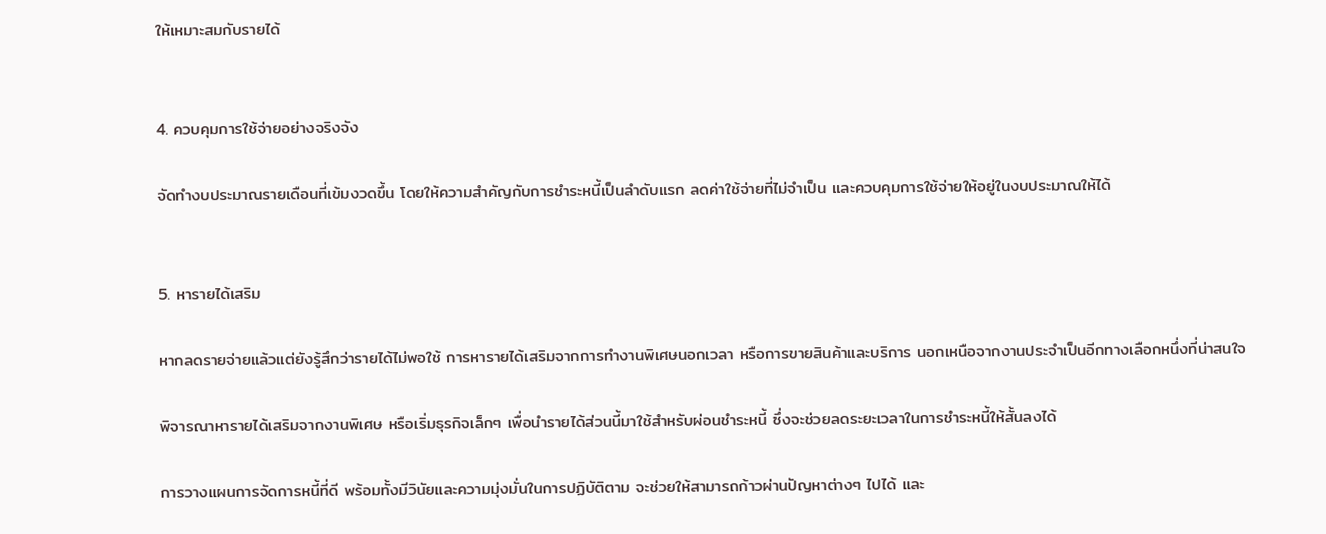ให้เหมาะสมกับรายได้


4. ควบคุมการใช้จ่ายอย่างจริงจัง

จัดทำงบประมาณรายเดือนที่เข้มงวดขึ้น โดยให้ความสำคัญกับการชำระหนี้เป็นลำดับแรก ลดค่าใช้จ่ายที่ไม่จำเป็น และควบคุมการใช้จ่ายให้อยู่ในงบประมาณให้ได้


5. หารายได้เสริม

หากลดรายจ่ายแล้วแต่ยังรู้สึกว่ารายได้ไม่พอใช้ การหารายได้เสริมจากการทำงานพิเศษนอกเวลา หรือการขายสินค้าและบริการ นอกเหนือจากงานประจำเป็นอีกทางเลือกหนึ่งที่น่าสนใจ

พิจารณาหารายได้เสริมจากงานพิเศษ หรือเริ่มธุรกิจเล็กๆ เพื่อนำรายได้ส่วนนี้มาใช้สำหรับผ่อนชำระหนี้ ซึ่งจะช่วยลดระยะเวลาในการชำระหนี้ให้สั้นลงได้

การวางแผนการจัดการหนี้ที่ดี พร้อมทั้งมีวินัยและความมุ่งมั่นในการปฏิบัติตาม จะช่วยให้สามารถก้าวผ่านปัญหาต่างๆ ไปได้ และ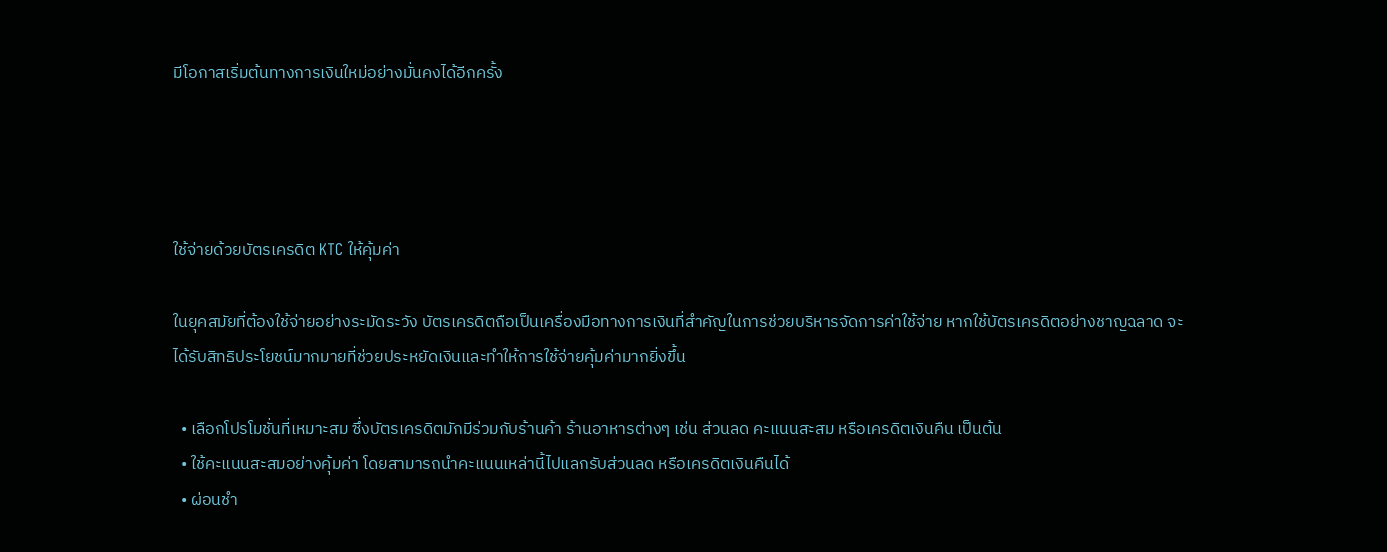มีโอกาสเริ่มต้นทางการเงินใหม่อย่างมั่นคงได้อีกครั้ง




ใช้จ่ายด้วยบัตรเครดิต KTC ให้คุ้มค่า

ในยุคสมัยที่ต้องใช้จ่ายอย่างระมัดระวัง บัตรเครดิตถือเป็นเครื่องมือทางการเงินที่สำคัญในการช่วยบริหารจัดการค่าใช้จ่าย หากใช้บัตรเครดิตอย่างชาญฉลาด จะได้รับสิทธิประโยชน์มากมายที่ช่วยประหยัดเงินและทำให้การใช้จ่ายคุ้มค่ามากยิ่งขึ้น

  • เลือกโปรโมชั่นที่เหมาะสม ซึ่งบัตรเครดิตมักมีร่วมกับร้านค้า ร้านอาหารต่างๆ เช่น ส่วนลด คะแนนสะสม หรือเครดิตเงินคืน เป็นต้น
  • ใช้คะแนนสะสมอย่างคุ้มค่า โดยสามารถนำคะแนนเหล่านี้ไปแลกรับส่วนลด หรือเครดิตเงินคืนได้
  • ผ่อนชำ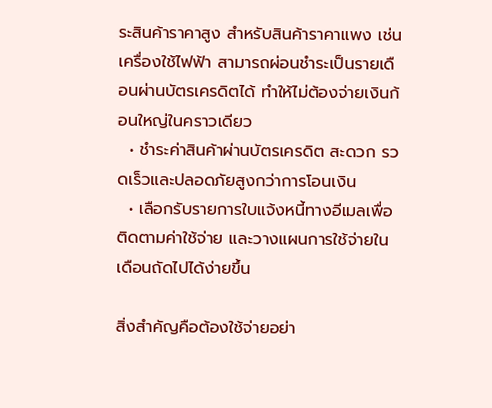ระสินค้าราคาสูง สำหรับสินค้าราคาแพง เช่น เครื่องใช้ไฟฟ้า สามารถผ่อนชำระเป็นรายเดือนผ่านบัตรเครดิตได้ ทำให้ไม่ต้องจ่ายเงินก้อนใหญ่ในคราวเดียว
  • ชำระค่าสินค้าผ่านบัตรเครดิต สะดวก รวดเร็วและปลอดภัยสูงกว่าการโอนเงิน
  • เลือกรับรายการใบแจ้งหนี้ทางอีเมลเพื่อติดตามค่าใช้จ่าย และวางแผนการใช้จ่ายในเดือนถัดไปได้ง่ายขึ้น

สิ่งสำคัญคือต้องใช้จ่ายอย่า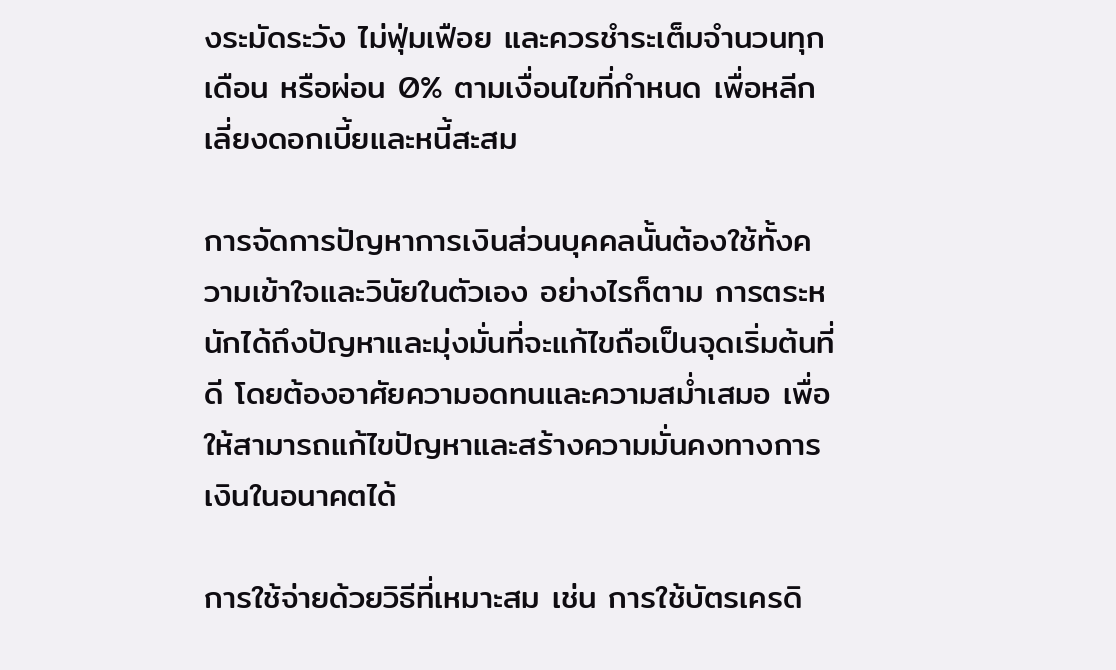งระมัดระวัง ไม่ฟุ่มเฟือย และควรชำระเต็มจำนวนทุกเดือน หรือผ่อน 0% ตามเงื่อนไขที่กำหนด เพื่อหลีกเลี่ยงดอกเบี้ยและหนี้สะสม

การจัดการปัญหาการเงินส่วนบุคคลนั้นต้องใช้ทั้งความเข้าใจและวินัยในตัวเอง อย่างไรก็ตาม การตระหนักได้ถึงปัญหาและมุ่งมั่นที่จะแก้ไขถือเป็นจุดเริ่มต้นที่ดี โดยต้องอาศัยความอดทนและความสม่ำเสมอ เพื่อให้สามารถแก้ไขปัญหาและสร้างความมั่นคงทางการเงินในอนาคตได้

การใช้จ่ายด้วยวิธีที่เหมาะสม เช่น การใช้บัตรเครดิ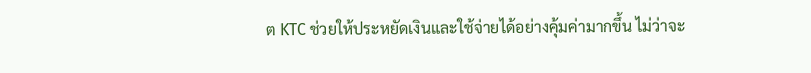ต KTC ช่วยให้ประหยัดเงินและใช้จ่ายได้อย่างคุ้มค่ามากขึ้น ไม่ว่าจะ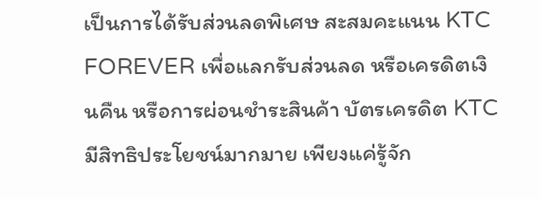เป็นการได้รับส่วนลดพิเศษ สะสมคะแนน KTC FOREVER เพื่อแลกรับส่วนลด หรือเครดิตเงินคืน หรือการผ่อนชำระสินค้า บัตรเครดิต KTC มีสิทธิประโยชน์มากมาย เพียงแค่รู้จัก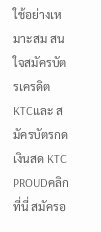ใช้อย่างเหมาะสม สนใจสมัครบัตรเครดิต KTCและ สมัครบัตรกดเงินสด KTC PROUDคลิกที่นี่ สมัครอ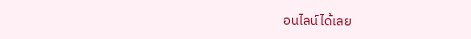อนไลน์ได้เลย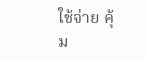ใช้จ่าย คุ้ม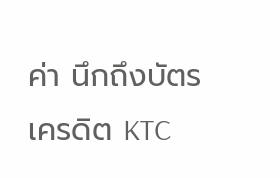ค่า นึกถึงบัตรเครดิต KTC